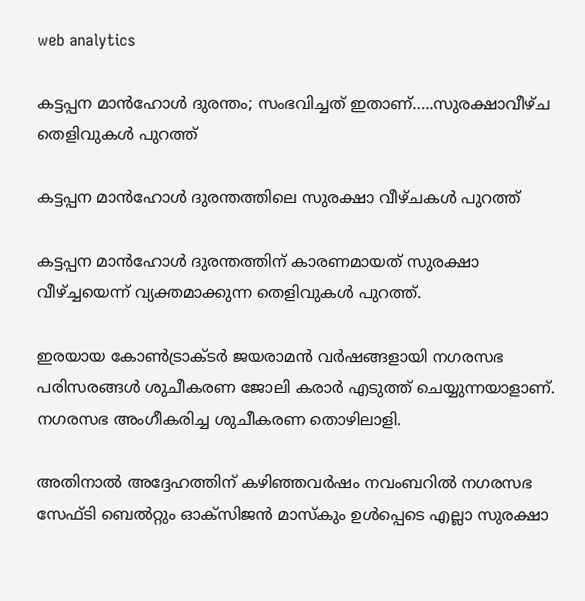web analytics

കട്ടപ്പന മാൻഹോൾ ദുരന്തം; സംഭവിച്ചത് ഇതാണ്…..സുരക്ഷാവീഴ്ച തെളിവുകൾ പുറത്ത്

കട്ടപ്പന മാൻഹോൾ ദുരന്തത്തിലെ സുരക്ഷാ വീഴ്ചകൾ പുറത്ത്

കട്ടപ്പന മാൻഹോൾ ദുരന്തത്തിന് കാരണമായത് സുരക്ഷാ വീഴ്ച്ചയെന്ന് വ്യക്തമാക്കുന്ന തെളിവുകൾ പുറത്ത്.

ഇരയായ കോൺട്രാക്ടർ ജയരാമൻ വർഷങ്ങളായി നഗരസഭ പരിസരങ്ങൾ ശുചീകരണ ജോലി കരാർ എടുത്ത് ചെയ്യുന്നയാളാണ്. നഗരസഭ അംഗീകരിച്ച ശുചീകരണ തൊഴിലാളി.

അതിനാൽ അദ്ദേഹത്തിന് കഴിഞ്ഞവർഷം നവംബറിൽ നഗരസഭ സേഫ്ടി ബെൽറ്റും ഓക്‌സിജൻ മാസ്‌കും ഉൾപ്പെടെ എല്ലാ സുരക്ഷാ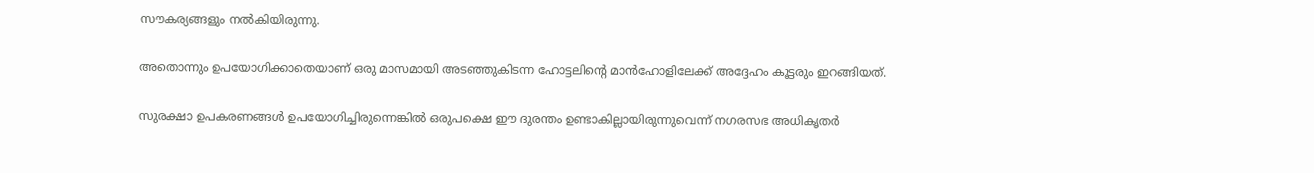സൗകര്യങ്ങളും നൽകിയിരുന്നു.

അതൊന്നും ഉപയോഗിക്കാതെയാണ് ഒരു മാസമായി അടഞ്ഞുകിടന്ന ഹോട്ടലിന്റെ മാൻഹോളിലേക്ക് അദ്ദേഹം കൂട്ടരും ഇറങ്ങിയത്.

സുരക്ഷാ ഉപകരണങ്ങൾ ഉപയോഗിച്ചിരുന്നെങ്കിൽ ഒരുപക്ഷെ ഈ ദുരന്തം ഉണ്ടാകില്ലായിരുന്നുവെന്ന് നഗരസഭ അധികൃതർ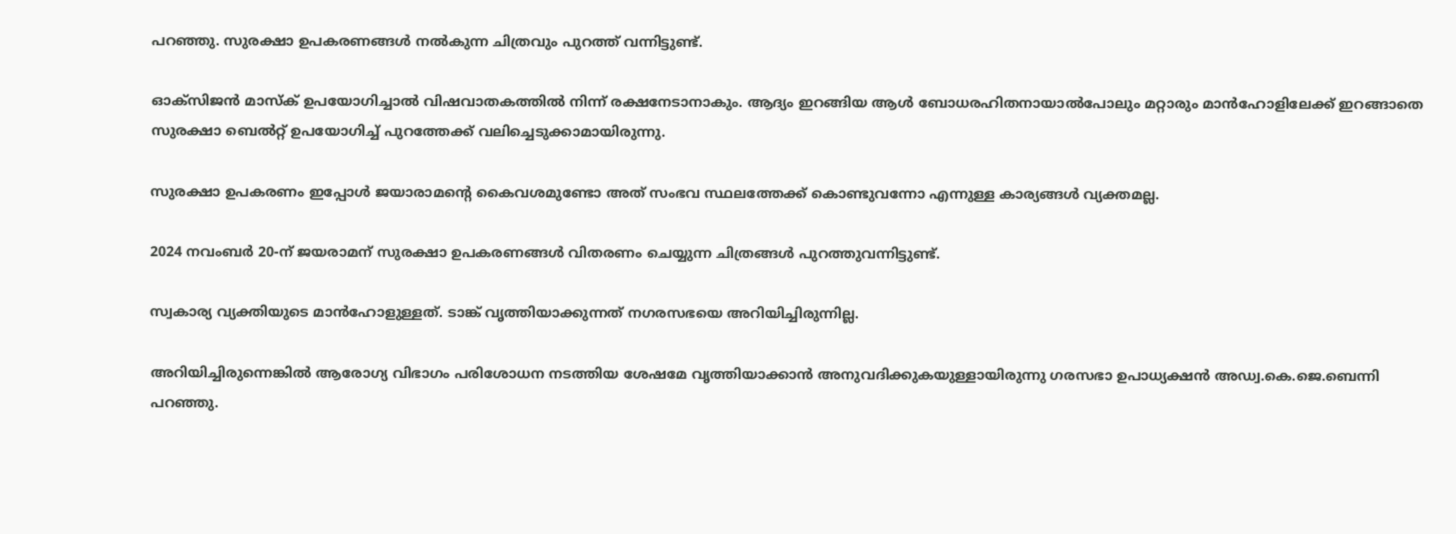പറഞ്ഞു. സുരക്ഷാ ഉപകരണങ്ങൾ നൽകുന്ന ചിത്രവും പുറത്ത് വന്നിട്ടുണ്ട്.

ഓക്‌സിജൻ മാസ്‌ക് ഉപയോഗിച്ചാൽ വിഷവാതകത്തിൽ നിന്ന് രക്ഷനേടാനാകും. ആദ്യം ഇറങ്ങിയ ആൾ ബോധരഹിതനായാൽപോലും മറ്റാരും മാൻഹോളിലേക്ക് ഇറങ്ങാതെ സുരക്ഷാ ബെൽറ്റ് ഉപയോഗിച്ച് പുറത്തേക്ക് വലിച്ചെടുക്കാമായിരുന്നു.

സുരക്ഷാ ഉപകരണം ഇപ്പോൾ ജയാരാമന്റെ കൈവശമുണ്ടോ അത് സംഭവ സ്ഥലത്തേക്ക് കൊണ്ടുവന്നോ എന്നുള്ള കാര്യങ്ങൾ വ്യക്തമല്ല.

2024 നവംബർ 20-ന് ജയരാമന് സുരക്ഷാ ഉപകരണങ്ങൾ വിതരണം ചെയ്യുന്ന ചിത്രങ്ങൾ പുറത്തുവന്നിട്ടുണ്ട്.

സ്വകാര്യ വ്യക്തിയുടെ മാൻഹോളുള്ളത്. ടാങ്ക് വൃത്തിയാക്കുന്നത് നഗരസഭയെ അറിയിച്ചിരുന്നില്ല.

അറിയിച്ചിരുന്നെങ്കിൽ ആരോഗ്യ വിഭാഗം പരിശോധന നടത്തിയ ശേഷമേ വൃത്തിയാക്കാൻ അനുവദിക്കുകയുള്ളായിരുന്നു ഗരസഭാ ഉപാധ്യക്ഷൻ അഡ്വ.കെ.ജെ.ബെന്നി പറഞ്ഞു.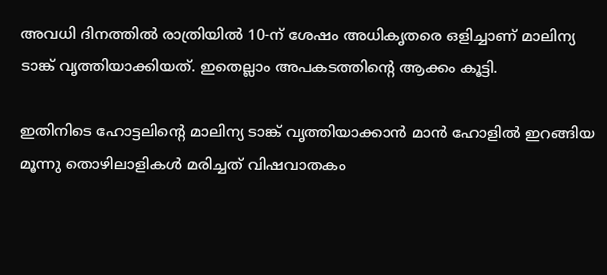അവധി ദിനത്തിൽ രാത്രിയിൽ 10-ന് ശേഷം അധികൃതരെ ഒളിച്ചാണ് മാലിന്യ ടാങ്ക് വൃത്തിയാക്കിയത്. ഇതെല്ലാം അപകടത്തിന്റെ ആക്കം കൂട്ടി.

ഇതിനിടെ ഹോട്ടലിന്റെ മാലിന്യ ടാങ്ക് വൃത്തിയാക്കാൻ മാൻ ഹോളിൽ ഇറങ്ങിയ മൂന്നു തൊഴിലാളികൾ മരിച്ചത് വിഷവാതകം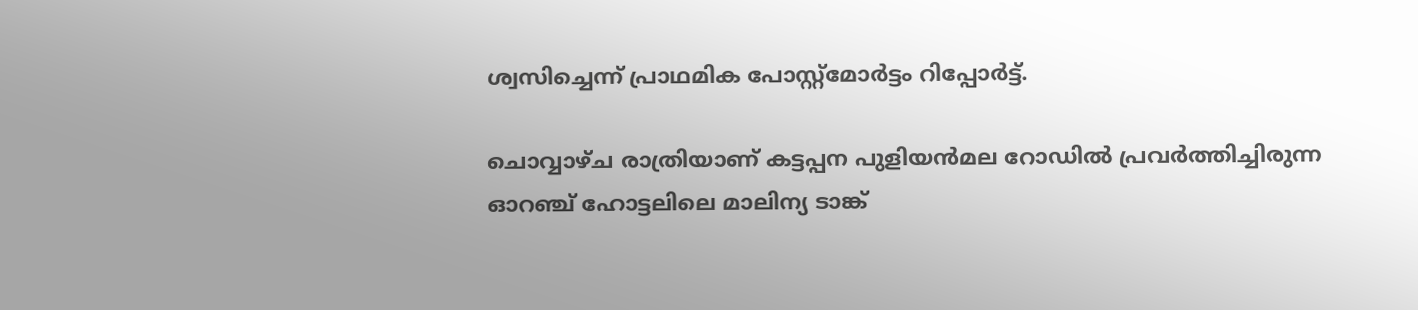ശ്വസിച്ചെന്ന് പ്രാഥമിക പോസ്റ്റ്മോർട്ടം റിപ്പോർട്ട്.

ചൊവ്വാഴ്ച രാത്രിയാണ് കട്ടപ്പന പുളിയൻമല റോഡിൽ പ്രവർത്തിച്ചിരുന്ന ഓറഞ്ച് ഹോട്ടലിലെ മാലിന്യ ടാങ്ക്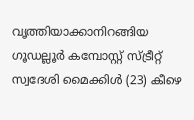വൃത്തിയാക്കാനിറങ്ങിയ ഗൂഡല്ലൂർ കമ്പോസ്റ്റ് സ്ട്രീറ്റ് സ്വദേശി മൈക്കിൾ (23) കീഴെ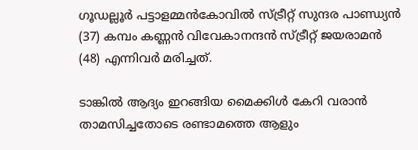ഗൂഡല്ലൂർ പട്ടാളമ്മൻകോവിൽ സ്ട്രീറ്റ് സുന്ദര പാണ്ഡ്യൻ (37) കമ്പം കണ്ണൻ വിവേകാനന്ദൻ സ്ട്രീറ്റ് ജയരാമൻ (48) എന്നിവർ മരിച്ചത്.

ടാങ്കിൽ ആദ്യം ഇറങ്ങിയ മൈക്കിൾ കേറി വരാൻ താമസിച്ചതോടെ രണ്ടാമത്തെ ആളും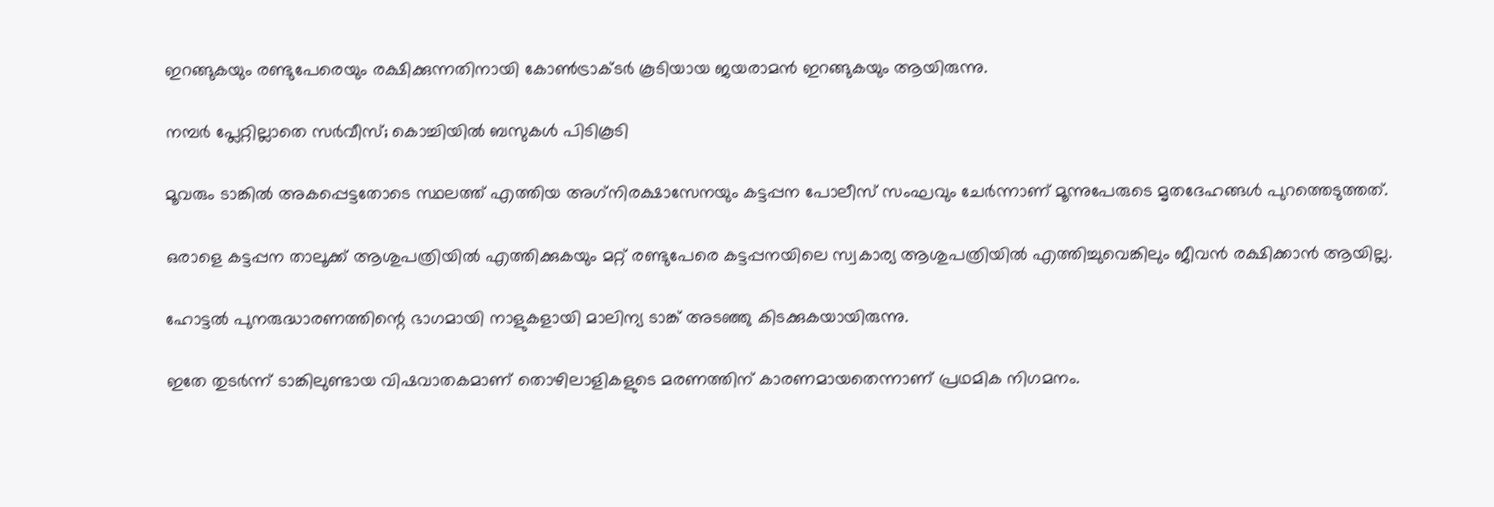ഇറങ്ങുകയും രണ്ടുപേരെയും രക്ഷിക്കുന്നതിനായി കോൺട്രാക്ടർ കൂടിയായ ജയരാമൻ ഇറങ്ങുകയും ആയിരുന്നു.

നമ്പർ പ്ലേറ്റില്ലാതെ സർവീസ്; കൊച്ചിയിൽ ബസുകൾ പിടികൂടി

മൂവരും ടാങ്കിൽ അകപ്പെട്ടതോടെ സ്ഥലത്ത് എത്തിയ അഗ്‌നിരക്ഷാസേനയും കട്ടപ്പന പോലീസ് സംഘവും ചേർന്നാണ് മൂന്നുപേരുടെ മൃതദേഹങ്ങൾ പുറത്തെടുത്തത്.

ഒരാളെ കട്ടപ്പന താലൂക്ക് ആശുപത്രിയിൽ എത്തിക്കുകയും മറ്റ് രണ്ടുപേരെ കട്ടപ്പനയിലെ സ്വകാര്യ ആശുപത്രിയിൽ എത്തിച്ചുവെങ്കിലും ജീവൻ രക്ഷിക്കാൻ ആയില്ല.

ഹോട്ടൽ പുനരുദ്ധാരണത്തിന്റെ ഭാഗമായി നാളുകളായി മാലിന്യ ടാങ്ക് അടഞ്ഞു കിടക്കുകയായിരുന്നു.

ഇതേ തുടർന്ന് ടാങ്കിലുണ്ടായ വിഷവാതകമാണ് തൊഴിലാളികളുടെ മരണത്തിന് കാരണമായതെന്നാണ് പ്രഥമിക നിഗമനം.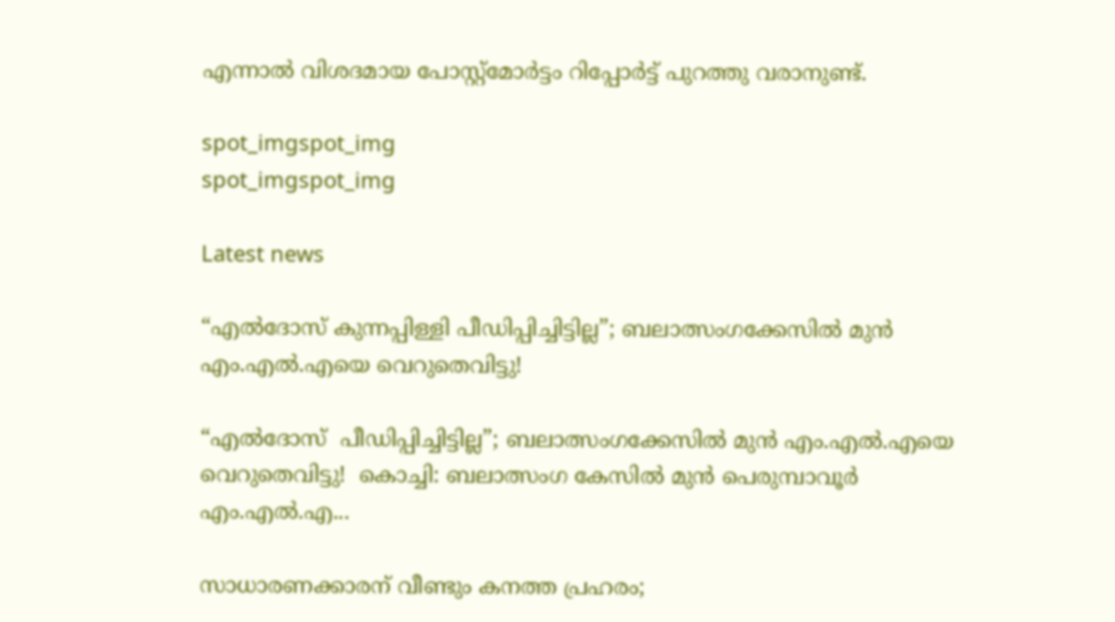എന്നാൽ വിശദമായ പോസ്റ്റ്മോർട്ടം റിപ്പോർട്ട് പുറത്തു വരാനുണ്ട്.

spot_imgspot_img
spot_imgspot_img

Latest news

“എൽദോസ് കുന്നപ്പിള്ളി പീഡിപ്പിച്ചിട്ടില്ല”; ബലാത്സംഗക്കേസിൽ മുൻ എം.എൽ.എയെ വെറുതെവിട്ടു!

“എൽദോസ്  പീഡിപ്പിച്ചിട്ടില്ല”; ബലാത്സംഗക്കേസിൽ മുൻ എം.എൽ.എയെ വെറുതെവിട്ടു!  കൊച്ചി: ബലാത്സംഗ കേസിൽ മുൻ പെരുമ്പാവൂർ എം.എൽ.എ...

സാധാരണക്കാരന് വീണ്ടും കനത്ത പ്രഹരം;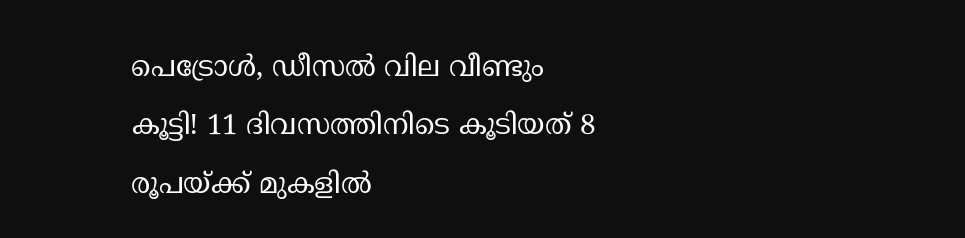പെട്രോൾ, ഡീസൽ വില വീണ്ടും കൂട്ടി! 11 ദിവസത്തിനിടെ കൂടിയത് 8 രൂപയ്ക്ക് മുകളിൽ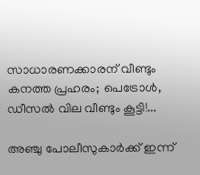സാധാരണക്കാരന് വീണ്ടും കനത്ത പ്രഹരം; പെട്രോൾ, ഡീസൽ വില വീണ്ടും കൂട്ടി!...

അഞ്ചു പോലീസുകാർക്ക് ഇന്ന്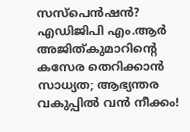സസ്‌പെൻഷൻ? എഡിജിപി എം.ആർ അജിത്കുമാറിൻ്റെ കസേര തെറിക്കാൻ സാധ്യത; ആഭ്യന്തര വകുപ്പിൽ വൻ നീക്കം!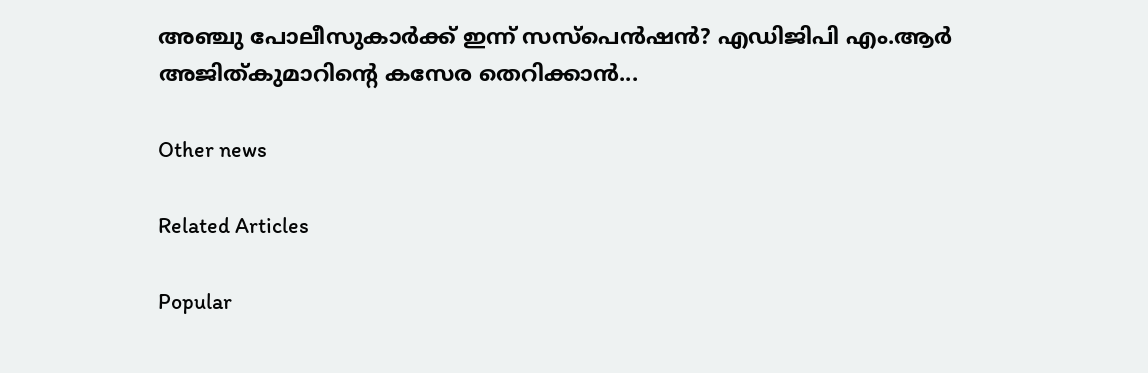അഞ്ചു പോലീസുകാർക്ക് ഇന്ന് സസ്‌പെൻഷൻ? എഡിജിപി എം.ആർ അജിത്കുമാറിൻ്റെ കസേര തെറിക്കാൻ...

Other news

Related Articles

Popular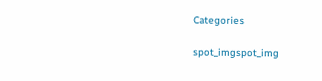Categories

spot_imgspot_img